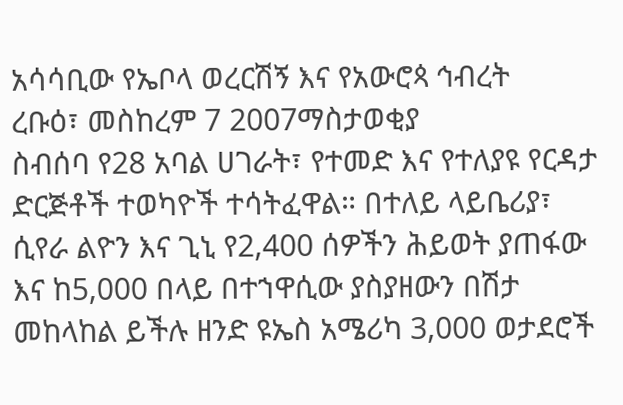አሳሳቢው የኤቦላ ወረርሽኝ እና የአውሮጳ ኅብረት
ረቡዕ፣ መስከረም 7 2007ማስታወቂያ
ስብሰባ የ28 አባል ሀገራት፣ የተመድ እና የተለያዩ የርዳታ ድርጅቶች ተወካዮች ተሳትፈዋል። በተለይ ላይቤሪያ፣ ሲየራ ልዮን እና ጊኒ የ2,400 ሰዎችን ሕይወት ያጠፋው እና ከ5,000 በላይ በተኀዋሲው ያስያዘውን በሽታ መከላከል ይችሉ ዘንድ ዩኤስ አሜሪካ 3,000 ወታደሮች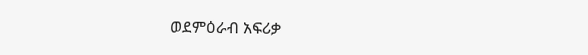ወደምዕራብ አፍሪቃ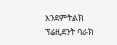እንደምትልክ ፕሬዚደንት ባራክ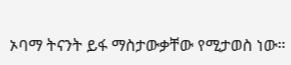ኦባማ ትናንት ይፋ ማስታውቃቸው የሚታወስ ነው።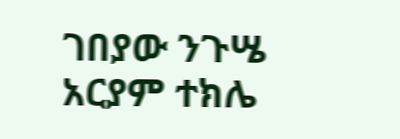ገበያው ንጉሤ
አርያም ተክሌ